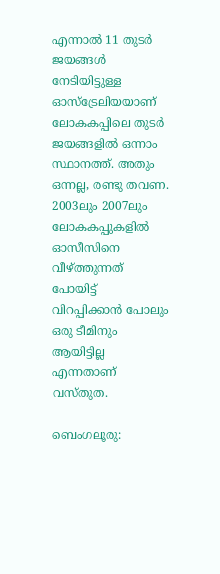എന്നാല്‍ 11 തുടര്‍ ജയങ്ങള്‍ നേടിയിട്ടുള്ള ഓസ്ട്രേലിയയാണ് ലോകകപ്പിലെ തുടര്‍ ജയങ്ങളില്‍ ഒന്നാം സ്ഥാനത്ത്. അതും ഒന്നല്ല, രണ്ടു തവണ. 2003ലും 2007ലും ലോകകപ്പുകളില്‍ ഓസീസിനെ വീഴ്ത്തുന്നത് പോയിട്ട് വിറപ്പിക്കാന്‍ പോലും ഒരു ടീമിനും ആയിട്ടില്ല എന്നതാണ് വസ്തുത.

ബെംഗലൂരു: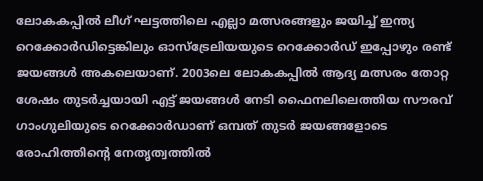ലോകകപ്പില്‍ ലീഗ് ഘട്ടത്തിലെ എല്ലാ മത്സരങ്ങളും ജയിച്ച് ഇന്ത്യ റെക്കോര്‍ഡിട്ടെങ്കിലും ഓസ്ട്രേലിയയുടെ റെക്കോര്‍ഡ് ഇപ്പോഴും രണ്ട് ജയങ്ങള്‍ അകലെയാണ്. 2003ലെ ലോകകപ്പില്‍ ആദ്യ മത്സരം തോറ്റ ശേഷം തുടര്‍ച്ചയായി എട്ട് ജയങ്ങള്‍ നേടി ഫൈനലിലെത്തിയ സൗരവ് ഗാംഗുലിയുടെ റെക്കോര്‍ഡാണ് ഒമ്പത് തുടര്‍ ജയങ്ങളോടെ രോഹിത്തിന്‍റെ നേതൃത്വത്തില്‍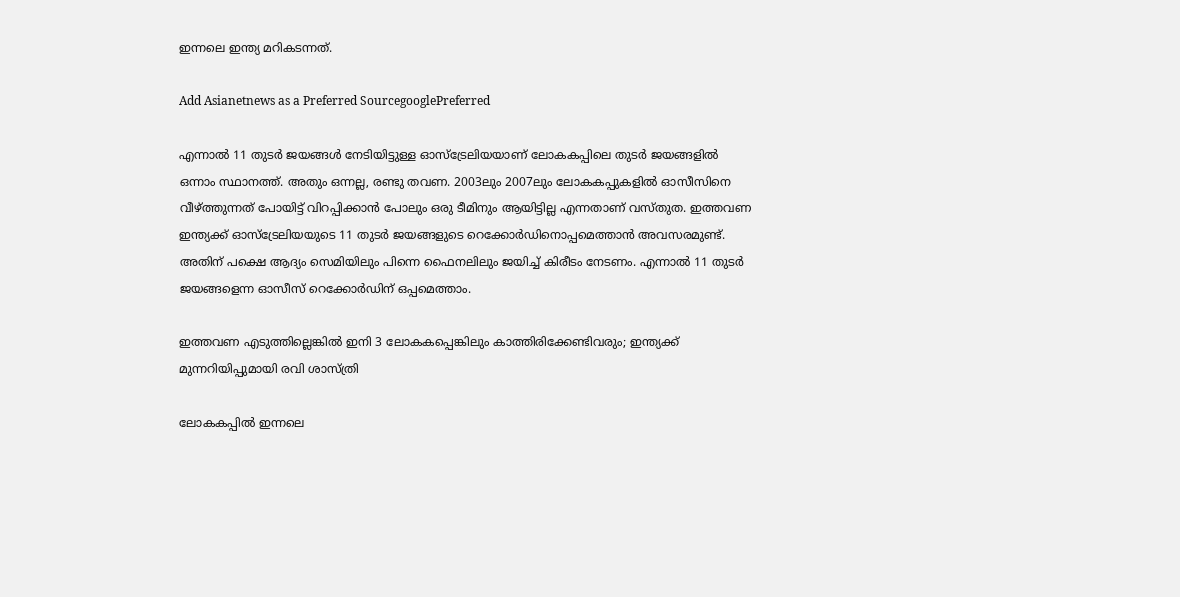ഇന്നലെ ഇന്ത്യ മറികടന്നത്.

Add Asianetnews as a Preferred SourcegooglePreferred

എന്നാല്‍ 11 തുടര്‍ ജയങ്ങള്‍ നേടിയിട്ടുള്ള ഓസ്ട്രേലിയയാണ് ലോകകപ്പിലെ തുടര്‍ ജയങ്ങളില്‍ ഒന്നാം സ്ഥാനത്ത്. അതും ഒന്നല്ല, രണ്ടു തവണ. 2003ലും 2007ലും ലോകകപ്പുകളില്‍ ഓസീസിനെ വീഴ്ത്തുന്നത് പോയിട്ട് വിറപ്പിക്കാന്‍ പോലും ഒരു ടീമിനും ആയിട്ടില്ല എന്നതാണ് വസ്തുത. ഇത്തവണ ഇന്ത്യക്ക് ഓസ്ട്രേലിയയുടെ 11 തുടര്‍ ജയങ്ങളുടെ റെക്കോര്‍ഡിനൊപ്പമെത്താന്‍ അവസരമുണ്ട്. അതിന് പക്ഷെ ആദ്യം സെമിയിലും പിന്നെ ഫൈനലിലും ജയിച്ച് കിരീടം നേടണം. എന്നാല്‍ 11 തുടര്‍ ജയങ്ങളെന്ന ഓസീസ് റെക്കോര്‍ഡിന് ഒപ്പമെത്താം.

ഇത്തവണ എടുത്തില്ലെങ്കിൽ ഇനി 3 ലോകകപ്പെങ്കിലും കാത്തിരിക്കേണ്ടിവരും; ഇന്ത്യക്ക് മുന്നറിയിപ്പുമായി രവി ശാസ്ത്രി

ലോകകപ്പില്‍ ഇന്നലെ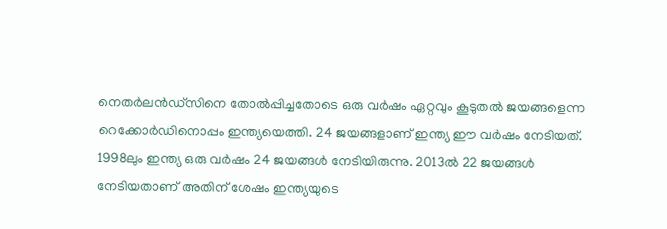നെതര്‍ലന്‍ഡ്സിനെ തോല്‍പ്പിച്ചതോടെ ഒരു വര്‍ഷം ഏറ്റവും കൂടുതല്‍ ജയങ്ങളെന്ന റെക്കോര്‍ഡിനൊപ്പം ഇന്ത്യയെത്തി. 24 ജയങ്ങളാണ് ഇന്ത്യ ഈ വര്‍ഷം നേടിയത്. 1998ലും ഇന്ത്യ ഒരു വര്‍ഷം 24 ജയങ്ങള്‍ നേടിയിരുന്നു. 2013ല്‍ 22 ജയങ്ങള്‍ നേടിയതാണ് അതിന് ശേഷം ഇന്ത്യയുടെ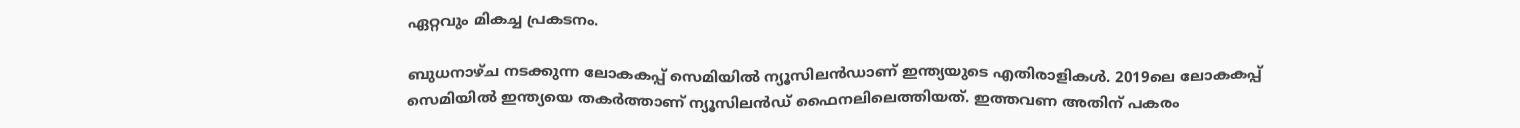ഏറ്റവും മികച്ച പ്രകടനം.

ബുധനാഴ്ച നടക്കുന്ന ലോകകപ്പ് സെമിയില്‍ ന്യൂസിലന്‍ഡാണ് ഇന്ത്യയുടെ എതിരാളികള്‍. 2019ലെ ലോകകപ്പ് സെമിയില്‍ ഇന്ത്യയെ തകര്‍ത്താണ് ന്യൂസിലന്‍ഡ് ഫൈനലിലെത്തിയത്. ഇത്തവണ അതിന് പകരം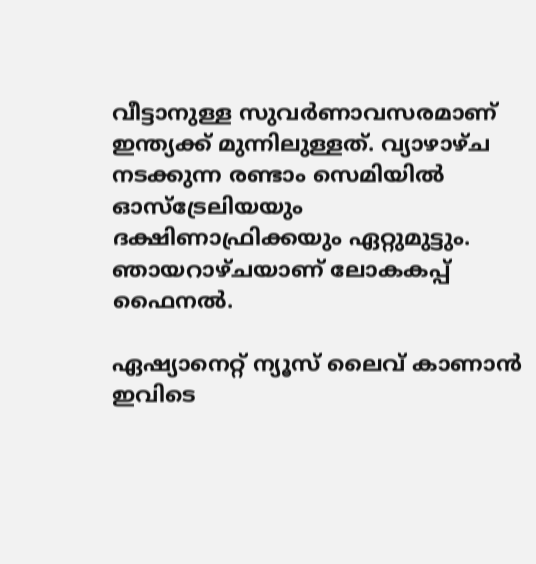വീട്ടാനുള്ള സുവര്‍ണാവസരമാണ് ഇന്ത്യക്ക് മുന്നിലുള്ളത്. വ്യാഴാഴ്ച നടക്കുന്ന രണ്ടാം സെമിയില്‍ ഓസ്ട്രേലിയയും ദക്ഷിണാഫ്രിക്കയും ഏറ്റുമുട്ടും. ഞായറാഴ്ചയാണ് ലോകകപ്പ് ഫൈനല്‍.

ഏഷ്യാനെറ്റ് ന്യൂസ് ലൈവ് കാണാന്‍ ഇവിടെ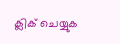ക്ലിക് ചെയ്യുക